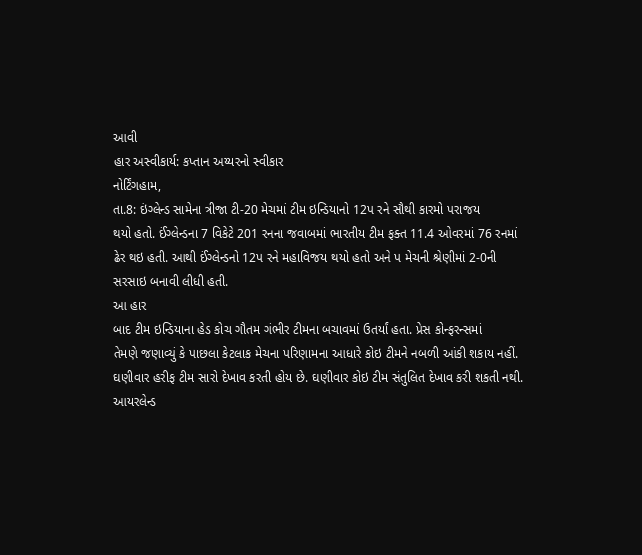આવી
હાર અસ્વીકાર્ય: કપ્તાન અય્યરનો સ્વીકાર
નોર્ટિંગહામ,
તા.8: ઇંગ્લેન્ડ સામેના ત્રીજા ટી-20 મેચમાં ટીમ ઇન્ડિયાનો 12પ રને સૌથી કારમો પરાજય
થયો હતો. ઈંગ્લેન્ડના 7 વિકેટે 201 રનના જવાબમાં ભારતીય ટીમ ફક્ત 11.4 ઓવરમાં 76 રનમાં
ઢેર થઇ હતી. આથી ઈંગ્લેન્ડનો 12પ રને મહાવિજય થયો હતો અને પ મેચની શ્રેણીમાં 2-0ની
સરસાઇ બનાવી લીધી હતી.
આ હાર
બાદ ટીમ ઇન્ડિયાના હેડ કોચ ગૌતમ ગંભીર ટીમના બચાવમાં ઉતર્યાં હતા. પ્રેસ કોન્ફરન્સમાં
તેમણે જણાવ્યું કે પાછલા કેટલાક મેચના પરિણામના આધારે કોઇ ટીમને નબળી આંકી શકાય નહીં.
ઘણીવાર હરીફ ટીમ સારો દેખાવ કરતી હોય છે. ઘણીવાર કોઇ ટીમ સંતુલિત દેખાવ કરી શકતી નથી.
આયરલેન્ડ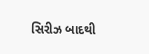સિરીઝ બાદથી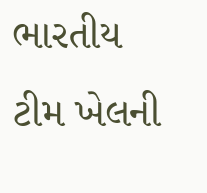ભારતીય ટીમ ખેલની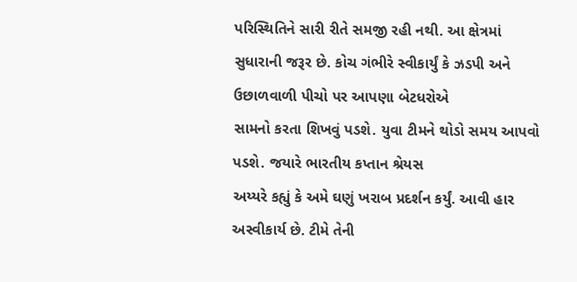પરિસ્થિતિને સારી રીતે સમજી રહી નથી. આ ક્ષેત્રમાં
સુધારાની જરૂર છે. કોચ ગંભીરે સ્વીકાર્યું કે ઝડપી અને ઉછાળવાળી પીચો પર આપણા બેટધરોએ
સામનો કરતા શિખવું પડશે. યુવા ટીમને થોડો સમય આપવો પડશે. જયારે ભારતીય કપ્તાન શ્રેયસ
અય્યરે કહ્યું કે અમે ઘણું ખરાબ પ્રદર્શન કર્યું. આવી હાર અસ્વીકાર્ય છે. ટીમે તેની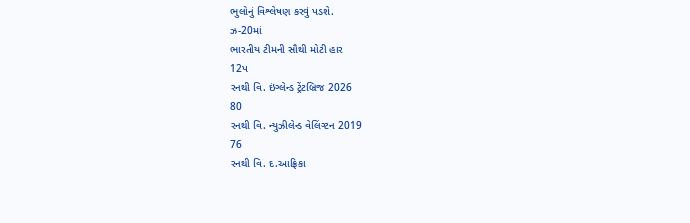ભુલોનું વિશ્લેષણ કરવું પડશે.
ઝ-20માં
ભારતીય ટીમની સૌથી મોટી હાર
12પ
રનથી વિ. ઇંગ્લેન્ડ ટ્રેંટબ્રિજ 2026
80
રનથી વિ. ન્યુઝીલેન્ડ વેલિંગ્ટન 2019
76
રનથી વિ. દ.આફ્રિકા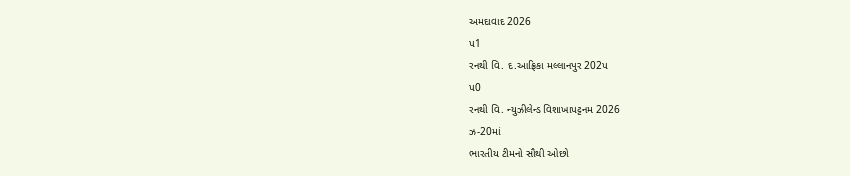અમદાવાદ 2026
પ1
રનથી વિ. દ.આફ્રિકા મલ્લાનપુર 202પ
પ0
રનથી વિ. ન્યુઝીલેન્ડ વિશાખાપટ્ટનમ 2026
ઝ-20માં
ભારતીય ટીમનો સૌથી ઓછો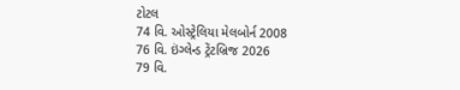ટોટલ
74 વિ. ઓસ્ટ્રેલિયા મેલબોર્ન 2008
76 વિ. ઇંગ્લેન્ડ ટ્રેંટબ્રિજ 2026
79 વિ.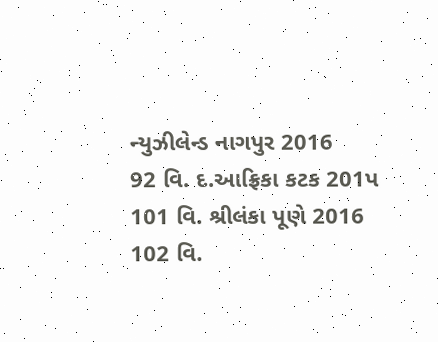ન્યુઝીલેન્ડ નાગપુર 2016
92 વિ. દ.આફ્રિકા કટક 201પ
101 વિ. શ્રીલંકા પૂણે 2016
102 વિ.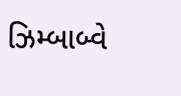ઝિમ્બાબ્વે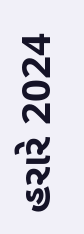હરારે 2024